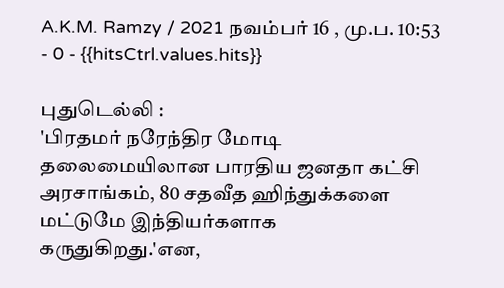A.K.M. Ramzy / 2021 நவம்பர் 16 , மு.ப. 10:53 - 0 - {{hitsCtrl.values.hits}}

புதுடெல்லி :
'பிரதமர் நரேந்திர மோடி தலைமையிலான பாரதிய ஜனதா கட்சி அரசாங்கம், 80 சதவீத ஹிந்துக்களை மட்டுமே இந்தியர்களாக கருதுகிறது.'என,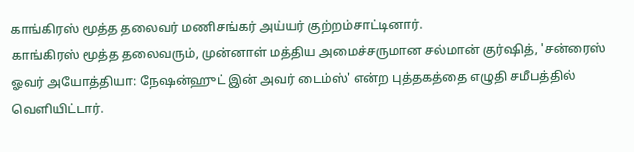காங்கிரஸ் மூத்த தலைவர் மணிசங்கர் அய்யர் குற்றம்சாட்டினார்.
காங்கிரஸ் மூத்த தலைவரும், முன்னாள் மத்திய அமைச்சருமான சல்மான் குர்ஷித், 'சன்ரைஸ் ஓவர் அயோத்தியா: நேஷன்ஹுட் இன் அவர் டைம்ஸ்' என்ற புத்தகத்தை எழுதி சமீபத்தில் வெளியிட்டார்.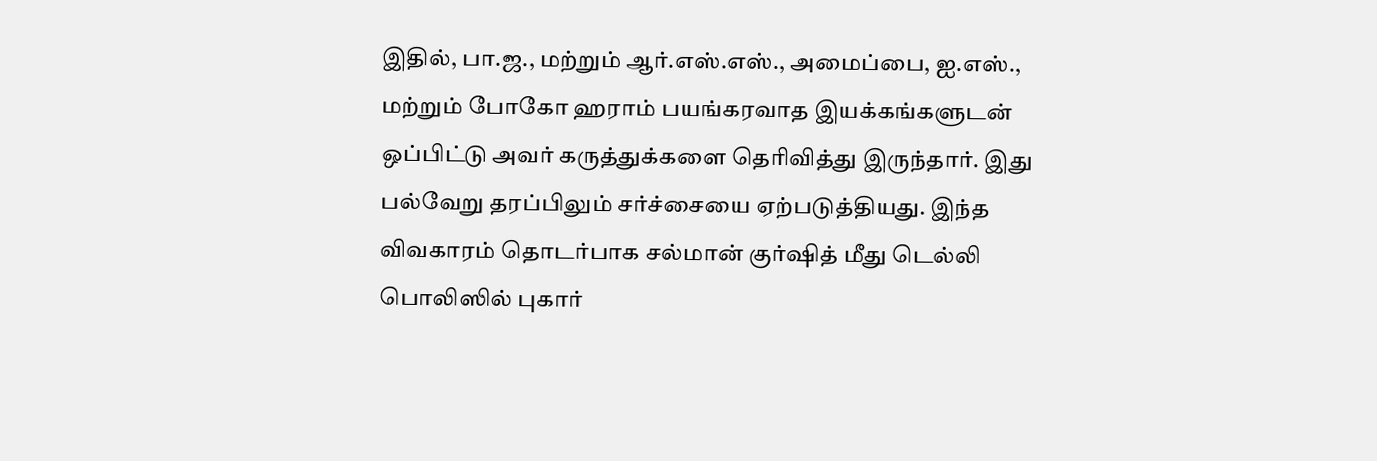இதில், பா.ஜ., மற்றும் ஆர்.எஸ்.எஸ்., அமைப்பை, ஐ.எஸ்., மற்றும் போகோ ஹராம் பயங்கரவாத இயக்கங்களுடன் ஒப்பிட்டு அவர் கருத்துக்களை தெரிவித்து இருந்தார். இது பல்வேறு தரப்பிலும் சர்ச்சையை ஏற்படுத்தியது. இந்த விவகாரம் தொடர்பாக சல்மான் குர்ஷித் மீது டெல்லி பொலிஸில் புகார்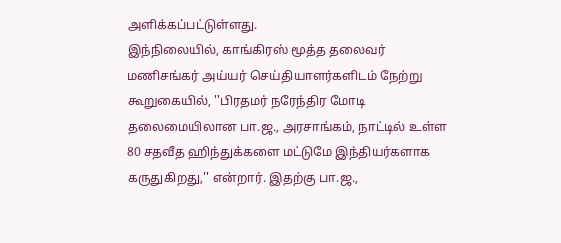அளிக்கப்பட்டுள்ளது.
இந்நிலையில், காங்கிரஸ் மூத்த தலைவர் மணிசங்கர் அய்யர் செய்தியாளர்களிடம் நேற்று கூறுகையில், ''பிரதமர் நரேந்திர மோடி தலைமையிலான பா.ஜ., அரசாங்கம், நாட்டில் உள்ள 80 சதவீத ஹிந்துக்களை மட்டுமே இந்தியர்களாக கருதுகிறது,'' என்றார். இதற்கு பா.ஜ.,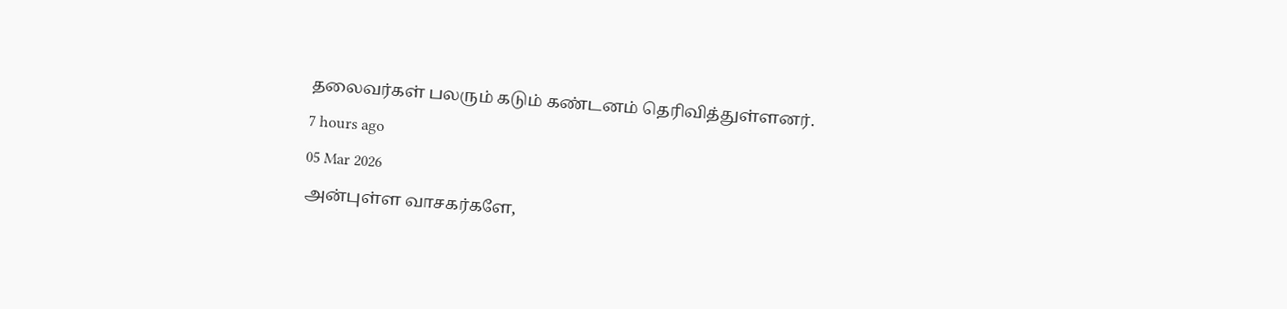தலைவர்கள் பலரும் கடும் கண்டனம் தெரிவித்துள்ளனர்.
7 hours ago
05 Mar 2026
அன்புள்ள வாசகர்களே,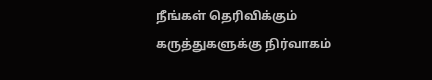நீங்கள் தெரிவிக்கும் கருத்துகளுக்கு நிர்வாகம்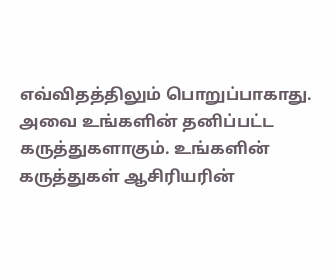எவ்விதத்திலும் பொறுப்பாகாது. அவை உங்களின் தனிப்பட்ட கருத்துகளாகும். உங்களின் கருத்துகள் ஆசிரியரின்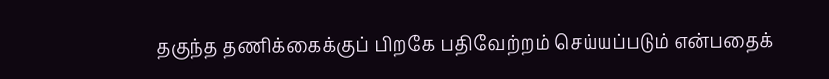தகுந்த தணிக்கைக்குப் பிறகே பதிவேற்றம் செய்யப்படும் என்பதைக்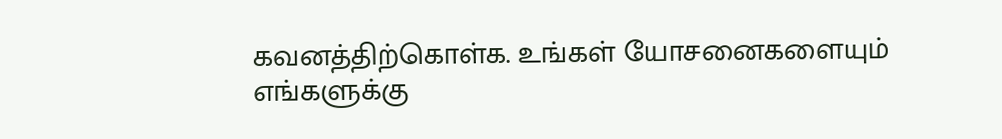கவனத்திற்கொள்க. உங்கள் யோசனைகளையும் எங்களுக்கு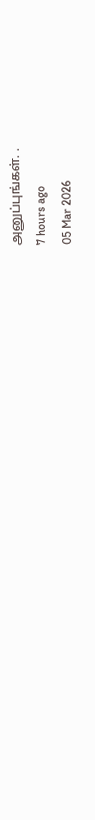அனுப்புங்கள். .
7 hours ago
05 Mar 2026